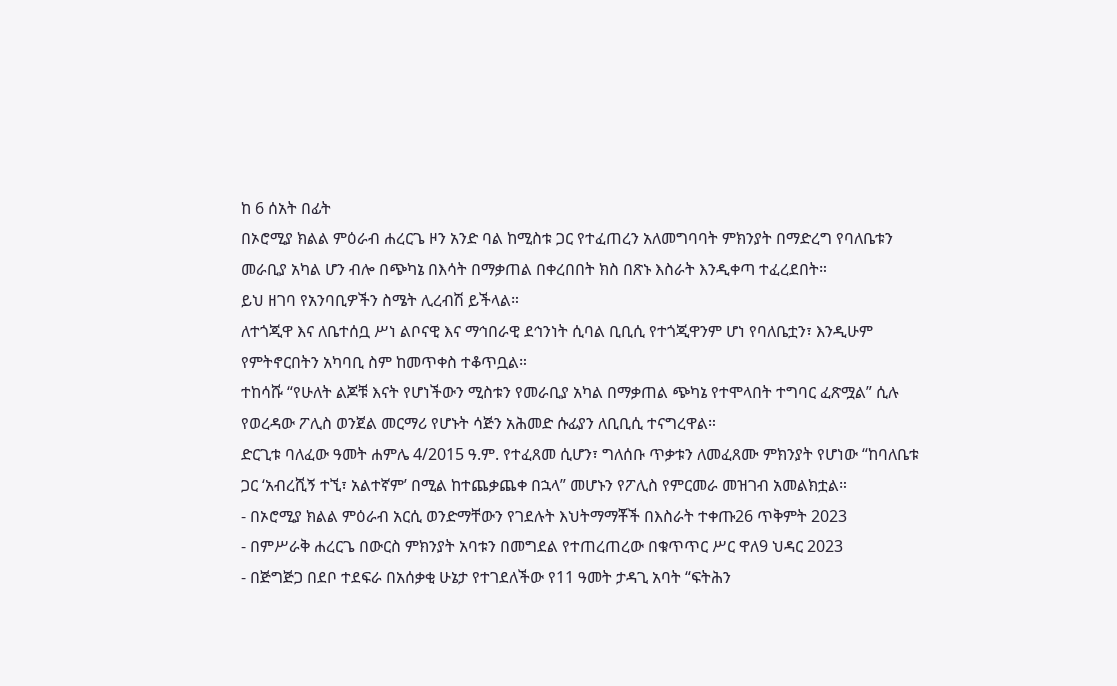ከ 6 ሰአት በፊት
በኦሮሚያ ክልል ምዕራብ ሐረርጌ ዞን አንድ ባል ከሚስቱ ጋር የተፈጠረን አለመግባባት ምክንያት በማድረግ የባለቤቱን መራቢያ አካል ሆን ብሎ በጭካኔ በእሳት በማቃጠል በቀረበበት ክስ በጽኑ እስራት እንዲቀጣ ተፈረደበት።
ይህ ዘገባ የአንባቢዎችን ስሜት ሊረብሽ ይችላል።
ለተጎጂዋ እና ለቤተሰቧ ሥነ ልቦናዊ እና ማኅበራዊ ደኅንነት ሲባል ቢቢሲ የተጎጂዋንም ሆነ የባለቤቷን፣ እንዲሁም የምትኖርበትን አካባቢ ስም ከመጥቀስ ተቆጥቧል።
ተከሳሹ “የሁለት ልጆቹ እናት የሆነችውን ሚስቱን የመራቢያ አካል በማቃጠል ጭካኔ የተሞላበት ተግባር ፈጽሟል” ሲሉ የወረዳው ፖሊስ ወንጀል መርማሪ የሆኑት ሳጅን አሕመድ ሱፊያን ለቢቢሲ ተናግረዋል።
ድርጊቱ ባለፈው ዓመት ሐምሌ 4/2015 ዓ.ም. የተፈጸመ ሲሆን፣ ግለሰቡ ጥቃቱን ለመፈጸሙ ምክንያት የሆነው “ከባለቤቱ ጋር ‘አብረሺኝ ተኚ፣ አልተኛም’ በሚል ከተጨቃጨቀ በኋላ” መሆኑን የፖሊስ የምርመራ መዝገብ አመልክቷል።
- በኦሮሚያ ክልል ምዕራብ አርሲ ወንድማቸውን የገደሉት እህትማማቾች በእስራት ተቀጡ26 ጥቅምት 2023
- በምሥራቅ ሐረርጌ በውርስ ምክንያት አባቱን በመግደል የተጠረጠረው በቁጥጥር ሥር ዋለ9 ህዳር 2023
- በጅግጅጋ በደቦ ተደፍራ በአሰቃቂ ሁኔታ የተገደለችው የ11 ዓመት ታዳጊ አባት “ፍትሕን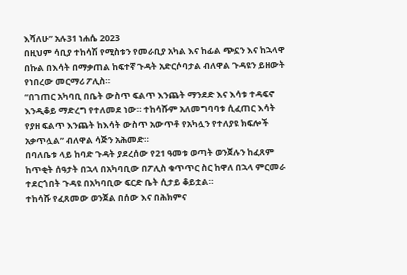እሻለሁ” አሉ31 ነሐሴ 2023
በዚህም ሳቢያ ተከሳሽ የሚስቱን የመራቢያ አካል እና ከፊል ጭኗን እና ከኋላዋ በኩል በእሳት በማቃጠል ከፍተኛ ጉዳት አድርሶባታል ብለዋል ጉዳዩን ይዘውት የነበረው መርማሪ ፖሊስ።
“በገጠር አካባቢ በቤት ውስጥ ፍልጥ እንጨት ማንደድ እና እሳቱ ተዳፍኖ እንዲቆይ ማድረግ የተለመደ ነው። ተከሳሹም አለመግባባቱ ሲፈጠር እሳት የያዘ ፍልጥ እንጨት ከእሳት ውስጥ አውጥቶ የአካሏን የተለያዩ ክፍሎች አቃጥሏል” ብለዋል ሳጅን አሕመድ።
በባለቤቱ ላይ ከባድ ጉዳት ያደረሰው የ21 ዓመቱ ወጣት ወንጀሉን ከፈጸም ከጥቂት ሰዓታት በኋላ በአካባቢው በፖሊስ ቁጥጥር ስር ከዋለ በኋላ ምርመራ ተደርጎበት ጉዳዩ በአካባቢው ፍርድ ቤት ሲታይ ቆይቷል።
ተከሳሹ የፈጸመው ወንጀል በሰው እና በሕክምና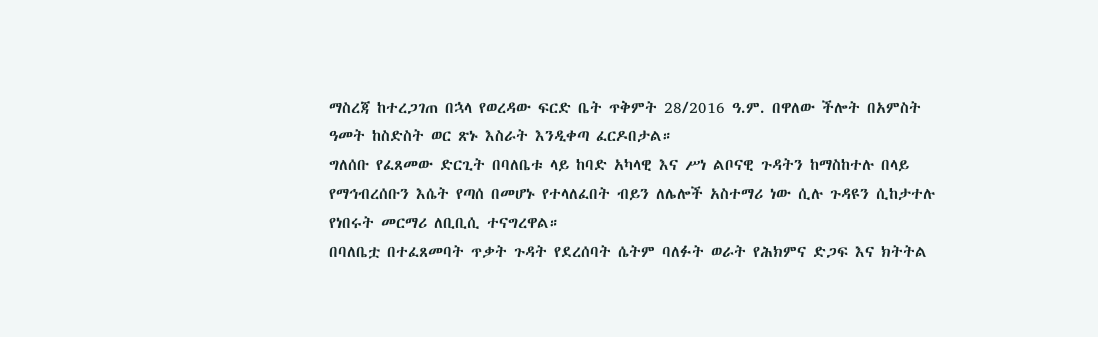ማስረጃ ከተረጋገጠ በኋላ የወረዳው ፍርድ ቤት ጥቅምት 28/2016 ዓ.ም. በዋለው ችሎት በአምስት ዓመት ከስድስት ወር ጽኑ እስራት እንዲቀጣ ፈርዶበታል።
ግለሰቡ የፈጸመው ድርጊት በባለቤቱ ላይ ከባድ አካላዊ እና ሥነ ልቦናዊ ጉዳትን ከማስከተሉ በላይ የማኅብረሰቡን እሴት የጣሰ በመሆኑ የተላለፈበት ብይን ለሌሎች አስተማሪ ነው ሲሉ ጉዳዩን ሲከታተሉ የነበሩት መርማሪ ለቢቢሲ ተናግረዋል።
በባለቤቷ በተፈጸመባት ጥቃት ጉዳት የደረሰባት ሴትም ባለፉት ወራት የሕክምና ድጋፍ እና ክትትል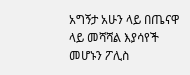አግኝታ አሁን ላይ በጤናዋ ላይ መሻሻል እያሳየች መሆኑን ፖሊስ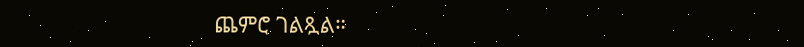ጨምሮ ገልጿል።